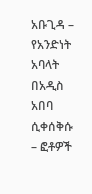አቡጊዳ – የአንድነት አባላት በአዲስ አበባ ሲቀሰቅሱ – ፎቶዎች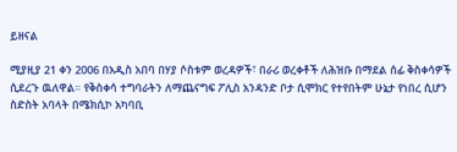ይዘናል

ሚያዚያ 21 ቀን 2006 በአዲስ አበባ በሃያ ሶስቱም ወረዳዎች፣ በራሪ ወረቀቶች ለሕዝቡ በማደል ሰፊ ቅስቀሳዎች ሲደረጉ ዉለዋል። የቅስቀሳ ተግባራትን ለማጨናግፍ ፖሊስ አንዳንድ ቦታ ሲሞክር የተየበትም ሁኔታ የነበረ ሲሆን ስድስት አባላት በሜክሲኮ አካባቢ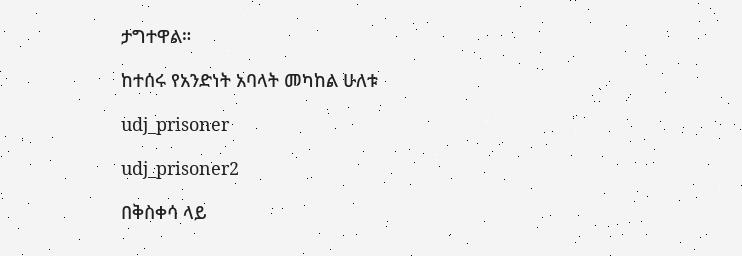ታግተዋል።

ከተሰሩ የአንድነት አባላት መካከል ሁለቱ

udj_prisoner

udj_prisoner2

በቅስቀሳ ላይ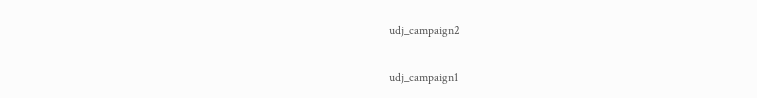udj_campaign2

udj_campaign1